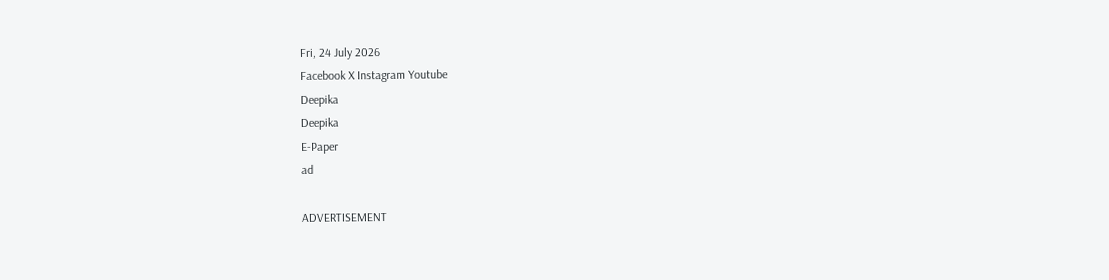Fri, 24 July 2026
Facebook X Instagram Youtube
Deepika
Deepika
E-Paper
ad

ADVERTISEMENT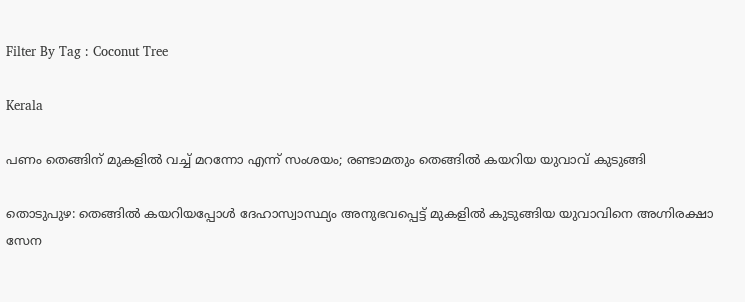Filter By Tag : Coconut Tree

Kerala

പണം തെങ്ങിന് മുകളിൽ വച്ച് മറന്നോ എന്ന് സംശയം; രണ്ടാമതും തെങ്ങിൽ കയറിയ യുവാവ് കുടുങ്ങി

തൊടുപുഴ: തെങ്ങില്‍ കയറിയപ്പോള്‍ ദേഹാസ്വാസ്ഥ്യം അനുഭവപ്പെട്ട് മുകളില്‍ കുടുങ്ങിയ യുവാവിനെ അഗ്നിരക്ഷാ സേന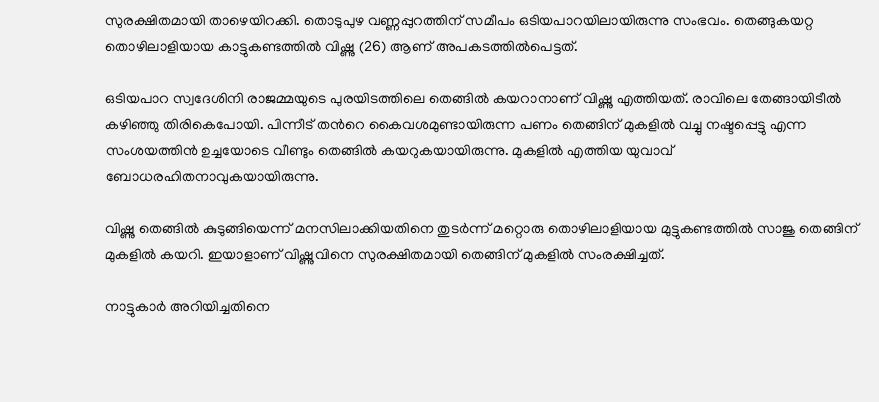സുരക്ഷിതമായി താഴെയിറക്കി. തൊടുപുഴ വണ്ണപ്പുറത്തിന് സമീപം ഒടിയപാറയിലായിരുന്നു സംഭവം. തെങ്ങുകയറ്റ തൊഴിലാളിയായ കാട്ടുകണ്ടത്തില്‍ വിഷ്ണു (26) ആണ് അപകടത്തില്‍പെട്ടത്.

ഒടിയപാറ സ്വദേശിനി രാജമ്മയുടെ പുരയിടത്തിലെ തെങ്ങിൽ കയറാനാണ് വിഷ്ണു എത്തിയത്. രാവിലെ തേങ്ങായിടീല്‍ കഴിഞ്ഞു തിരികെപോയി. പിന്നീട് തന്‍റെ കൈവശമുണ്ടായിരുന്ന പണം തെങ്ങിന് മുകളില്‍ വച്ചു നഷ്ടപ്പെട്ടു എന്ന സംശയത്തിന്‍ ഉച്ചയോടെ വീണ്ടും തെങ്ങില്‍ കയറുകയായിരുന്നു. മുകളില്‍ എത്തിയ യുവാവ് ബോധരഹിതനാവുകയായിരുന്നു.

വിഷ്ണു തെങ്ങിൽ കുടുങ്ങിയെന്ന് മനസിലാക്കിയതിനെ തുടര്‍ന്ന് മറ്റൊരു തൊഴിലാളിയായ മുട്ടുകണ്ടത്തില്‍ സാജു തെങ്ങിന് മുകളില്‍ കയറി. ഇയാളാണ് വിഷ്ണുവിനെ സുരക്ഷിതമായി തെങ്ങിന് മുകളിൽ സംരക്ഷിച്ചത്.

നാട്ടുകാര്‍ അറിയിച്ചതിനെ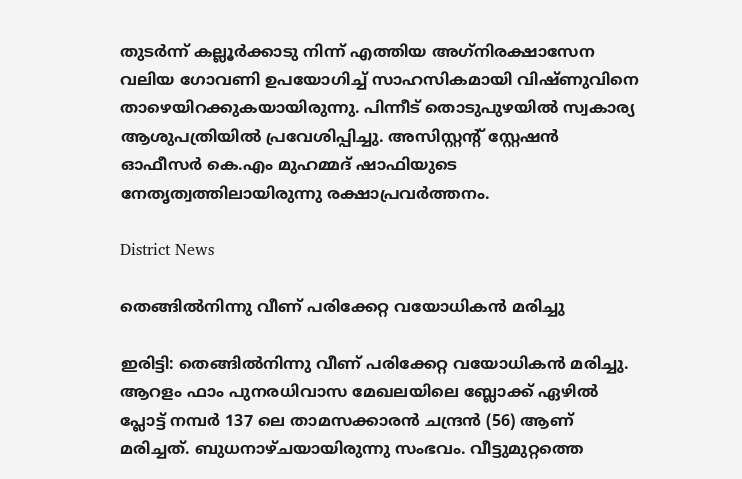തുടര്‍ന്ന് കല്ലൂര്‍ക്കാടു നിന്ന് എത്തിയ അഗ്‌നിരക്ഷാസേന വലിയ ഗോവണി ഉപയോഗിച്ച് സാഹസികമായി വിഷ്ണുവിനെ താഴെയിറക്കുകയായിരുന്നു. പിന്നീട് തൊടുപുഴയില്‍ സ്വകാര്യ ആശുപത്രിയില്‍ പ്രവേശിപ്പിച്ചു. അസിസ്റ്റന്‍റ് സ്റ്റേഷന്‍ ഓഫീസര്‍ കെ.എം മുഹമ്മദ് ഷാഫിയുടെ നേതൃത്വത്തിലായിരുന്നു രക്ഷാപ്രവര്‍ത്തനം.

District News

തെങ്ങിൽനിന്നു വീണ് പരിക്കേറ്റ വയോധികൻ മരിച്ചു

ഇരിട്ടി: തെങ്ങിൽനിന്നു വീണ് പരിക്കേറ്റ വയോധികൻ മരിച്ചു. ആറളം ഫാം പുനരധിവാസ മേഖലയിലെ ബ്ലോക്ക് ഏഴിൽ പ്ലോട്ട് നമ്പർ 137 ലെ താമസക്കാരൻ ചന്ദ്രൻ (56) ആണ് മരിച്ചത്. ബുധനാഴ്ചയായിരുന്നു സംഭവം. വീട്ടുമുറ്റത്തെ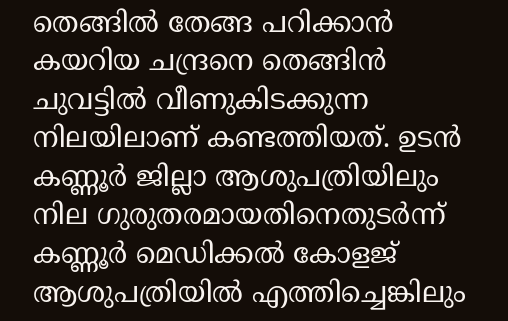തെങ്ങിൽ തേങ്ങ പറിക്കാൻ കയറിയ ചന്ദ്രനെ തെങ്ങിൻ ചുവട്ടിൽ വീണുകിടക്കുന്ന നിലയിലാണ് കണ്ടത്തിയത്. ഉടൻ കണ്ണൂർ ജില്ലാ ആശുപത്രിയിലും നില ഗുരുതരമായതിനെതുടർന്ന് കണ്ണൂർ മെഡിക്കൽ കോളജ് ആശുപത്രിയിൽ എത്തിച്ചെങ്കിലും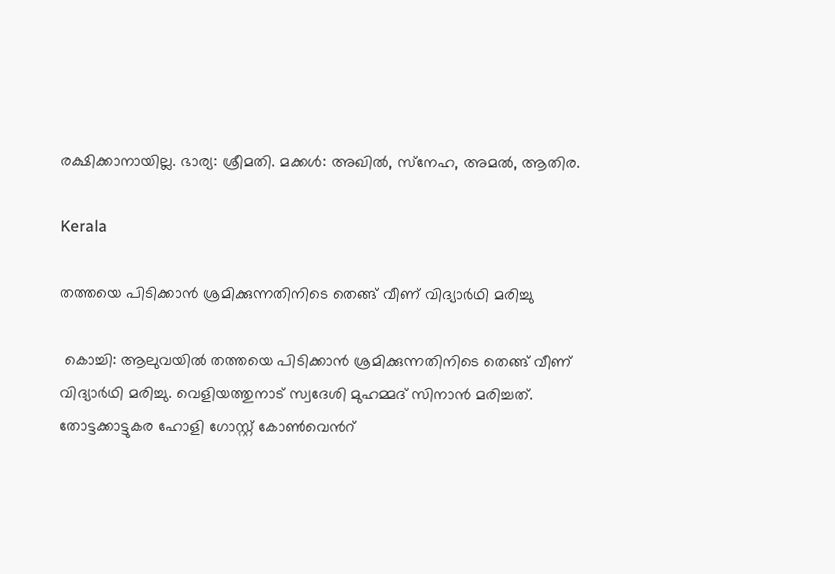രക്ഷിക്കാനായില്ല. ഭാര്യ: ശ്രീമതി. മക്കൾ: അഖിൽ, സ്‌നേഹ, അമൽ, ആതിര.

Kerala

തത്തയെ പിടിക്കാൻ ശ്രമിക്കുന്നതിനിടെ തെങ്ങ് വീണ് വിദ്യാർഥി മരിച്ചു

 കൊച്ചി: ആലുവയിൽ തത്തയെ പിടിക്കാൻ ശ്രമിക്കുന്നതിനിടെ തെങ്ങ് വീണ് വിദ്യാർഥി മരിച്ചു. വെളിയത്തുനാട് സ്വദേശി മുഹമ്മദ് സിനാൻ മരിച്ചത്. തോട്ടക്കാട്ടുകര ഹോളി ഗോസ്റ്റ് കോൺവെന്‍റ്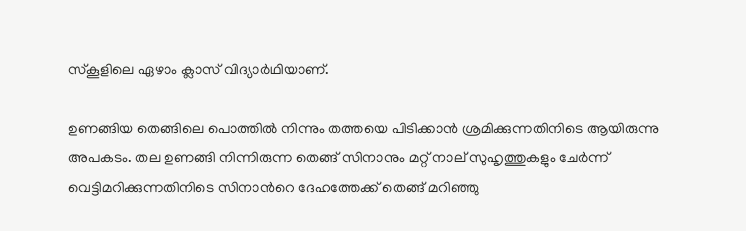സ്കൂളിലെ ഏഴാം ക്ലാസ് വിദ്യാർഥിയാണ്.

ഉണങ്ങിയ തെങ്ങിലെ പൊത്തിൽ നിന്നും തത്തയെ പിടിക്കാൻ ശ്രമിക്കുന്നതിനിടെ ആയിരുന്നു അപകടം. തല ഉണങ്ങി നിന്നിരുന്ന തെങ്ങ് സിനാനും മറ്റ് നാല് സുഹൃത്തുകളും ചേർന്ന് വെട്ടിമറിക്കുന്നതിനിടെ സിനാന്‍റെ ദേഹത്തേക്ക് തെങ്ങ് മറിഞ്ഞു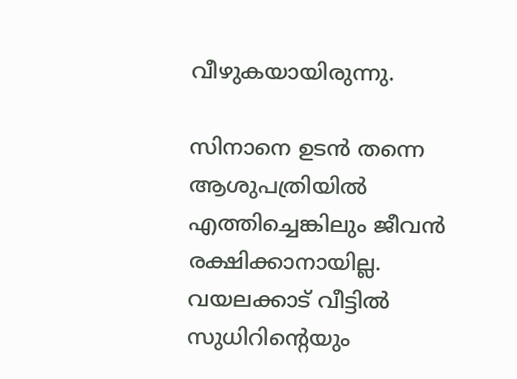വീഴുകയായിരുന്നു.

സിനാനെ ഉടൻ തന്നെ ആശുപത്രിയിൽ എത്തിച്ചെങ്കിലും ജീവന്‍ രക്ഷിക്കാനായില്ല. വയലക്കാട് വീട്ടിൽ സുധിറിന്‍റെയും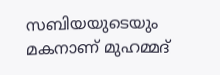സബിയയുടെയും മകനാണ് മുഹമ്മദ്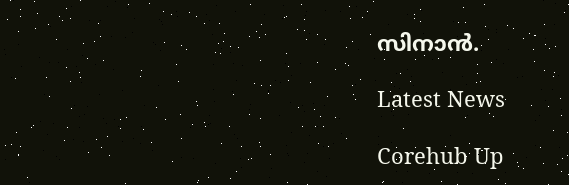സിനാൻ.

Latest News

Corehub Up